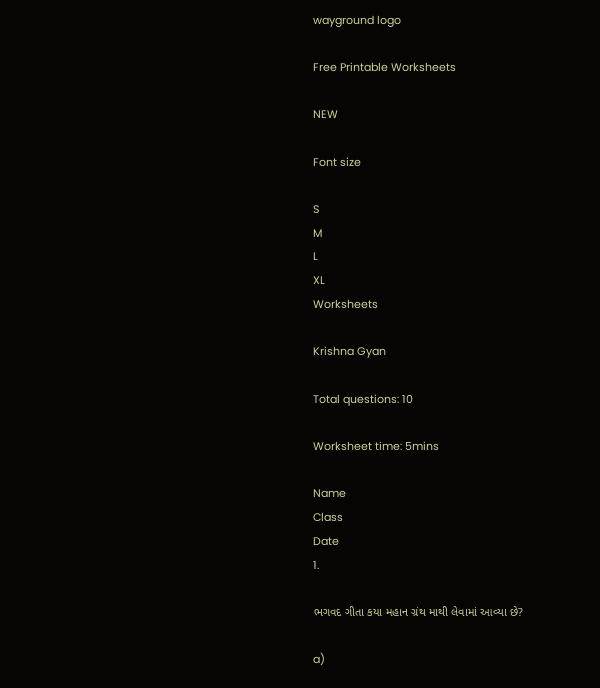wayground logo

Free Printable Worksheets

NEW

Font size

S
M
L
XL
Worksheets

Krishna Gyan

Total questions: 10

Worksheet time: 5mins

Name
Class
Date
1.

ભગવદ ગીતા કયા મહાન ગ્રંથ માથી લેવામાં આવ્યા છે?

a)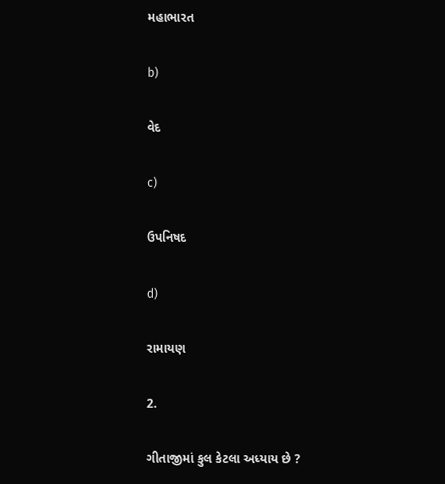મહાભારત

b)

વેદ

c)

ઉપનિષદ

d)

રામાયણ

2.

ગીતાજીમાં કુલ કેટલા અધ્યાય છે ?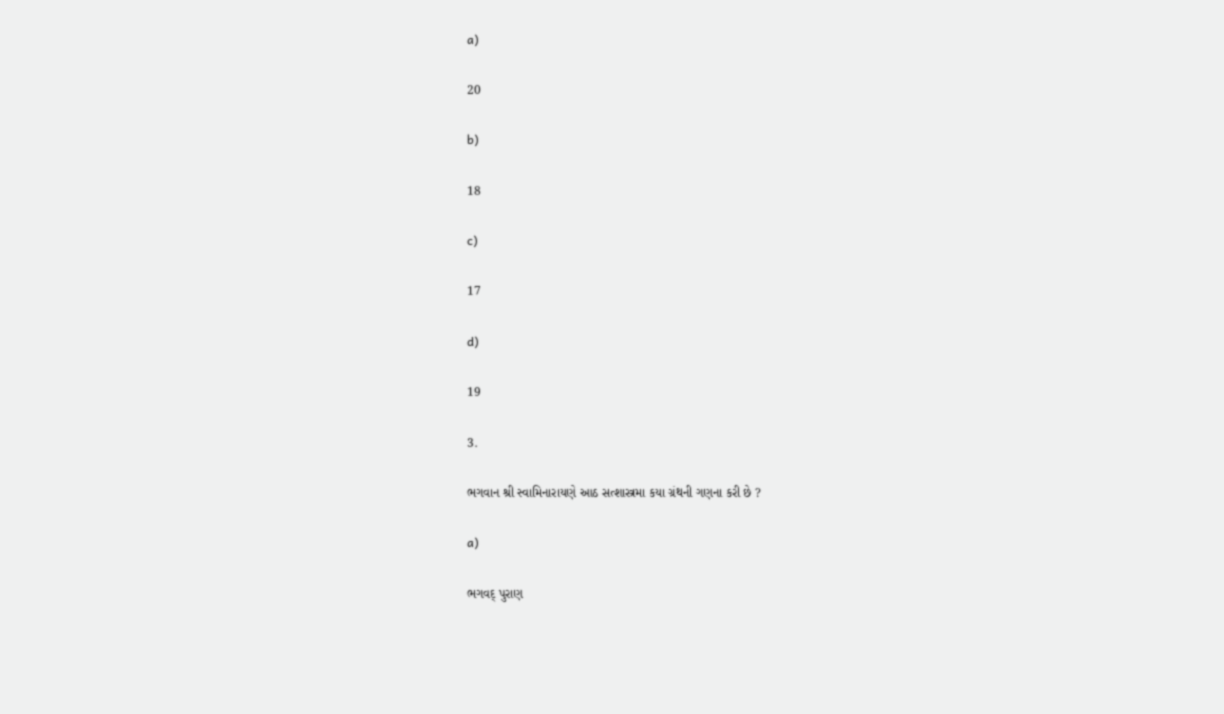a)

20

b)

18

c)

17

d)

19

3.

ભગવાન શ્રી સ્વામિનારાયણે આઠ સત્શાસ્ત્રમા કયા ગ્રંથની ગણના કરી છે ?

a)

ભગવદ્ પુરાણ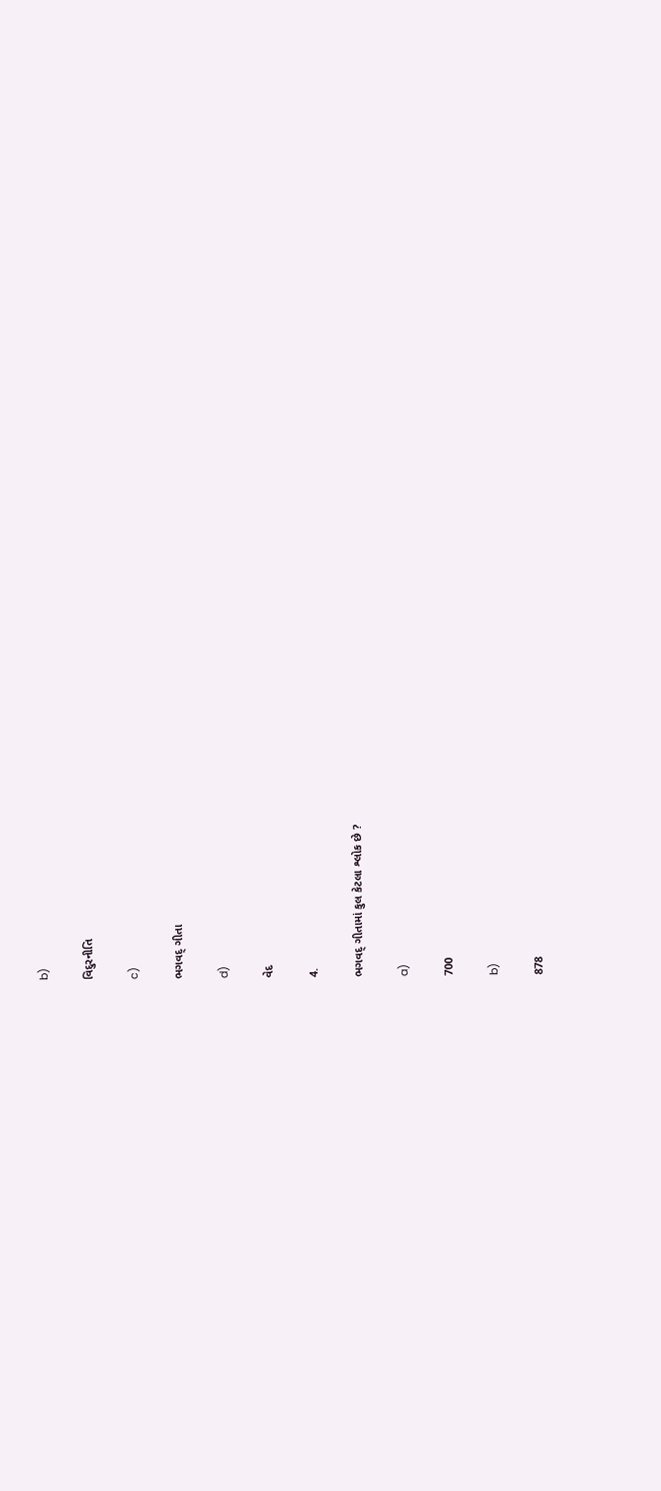b)

વિદુરનીતિ

c)

ભગવદ્ ગીતા

d)

વેદ

4.

ભગવદ્ ગીતામાં કુલ કેટલા શ્લોક છે ?

a)

700

b)

878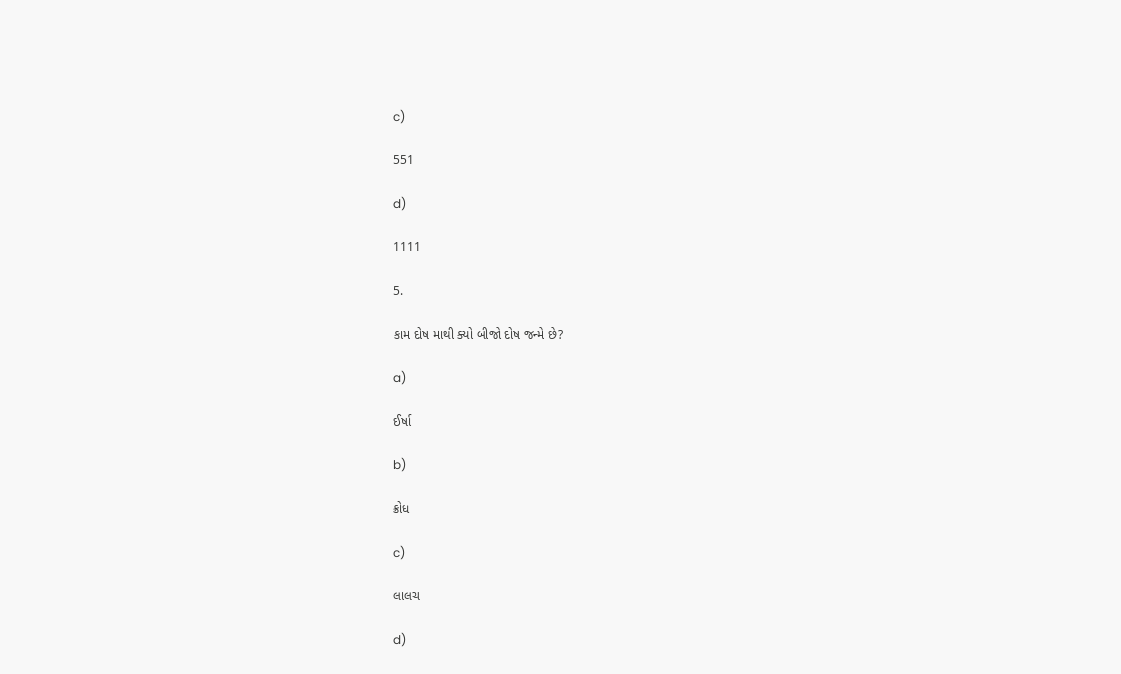c)

551

d)

1111

5.

કામ દોષ માથી ક્યો બીજો દોષ જન્મે છે?

a)

ઈર્ષા

b)

ક્રોધ

c)

લાલચ

d)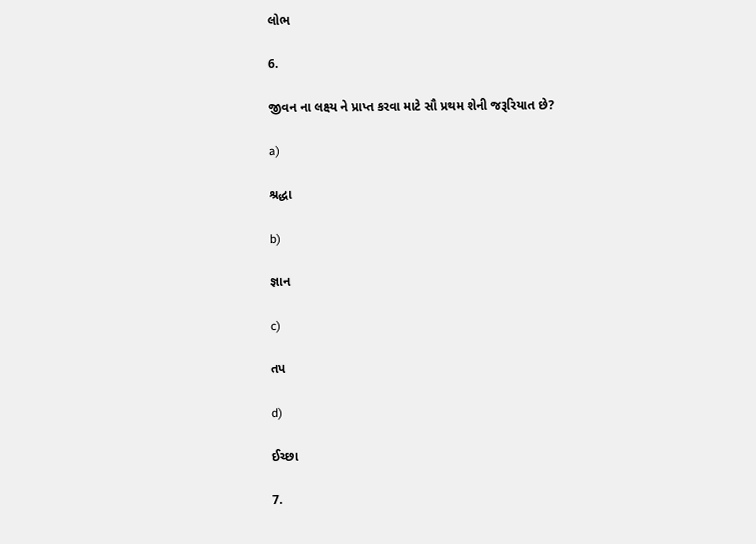લોભ

6.

જીવન ના લક્ષ્ય ને પ્રાપ્ત કરવા માટે સૌ પ્રથમ શેની જરૂરિયાત છે?

a)

શ્રદ્ધા

b)

જ્ઞાન

c)

તપ

d)

ઈચ્છા

7.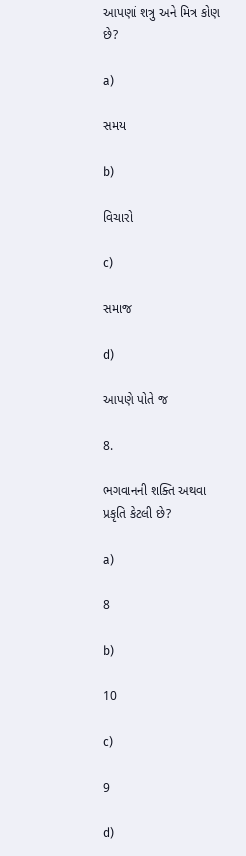આપણાં શત્રુ અને મિત્ર કોણ છે?

a)

સમય

b)

વિચારો

c)

સમાજ

d)

આપણે પોતે જ

8.

ભગવાનની શક્તિ અથવા પ્રકૃતિ કેટલી છે?

a)

8

b)

10

c)

9

d)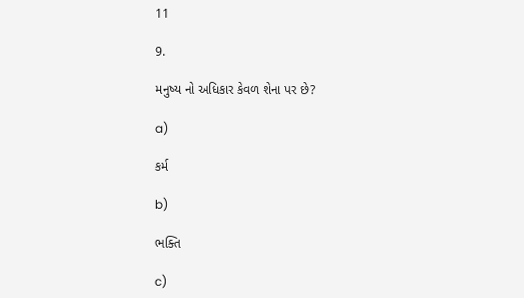11

9.

મનુષ્ય નો અધિકાર કેવળ શેના પર છે?

a)

કર્મ

b)

ભક્તિ

c)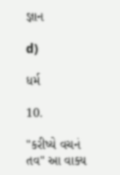જ્ઞાન

d)

ધર્મ

10.

"કરીષ્યે વચનં તવ" આ વાક્ય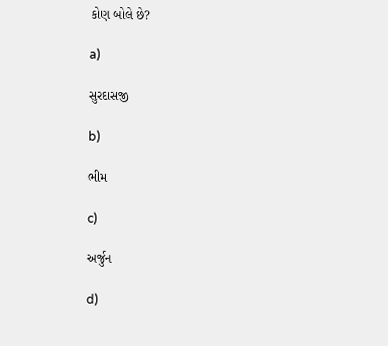કોણ બોલે છે?

a)

સુરદાસજી

b)

ભીમ

c)

અર્જુન

d)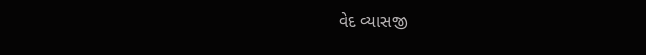વેદ વ્યાસજી